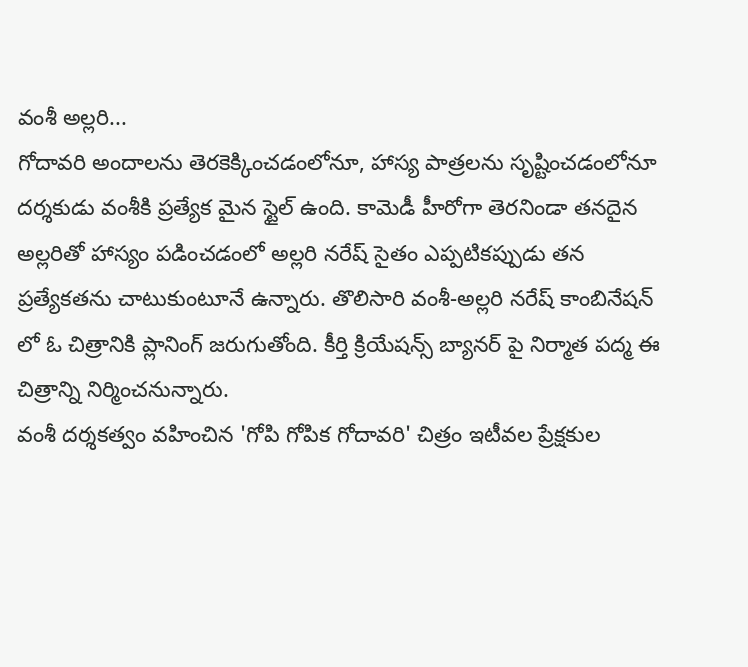వంశీ అల్లరి...
గోదావరి అందాలను తెరకెక్కించడంలోనూ, హాస్య పాత్రలను సృష్టించడంలోనూ దర్శకుడు వంశీకి ప్రత్యేక మైన స్టైల్ ఉంది. కామెడీ హీరోగా తెరనిండా తనదైన అల్లరితో హాస్యం పడించడంలో అల్లరి నరేష్ సైతం ఎప్పటికప్పుడు తన ప్రత్యేకతను చాటుకుంటూనే ఉన్నారు. తొలిసారి వంశీ-అల్లరి నరేష్ కాంబినేషన్ లో ఓ చిత్రానికి ప్లానింగ్ జరుగుతోంది. కీర్తి క్రియేషన్స్ బ్యానర్ పై నిర్మాత పద్మ ఈ చిత్రాన్ని నిర్మించనున్నారు.
వంశీ దర్శకత్వం వహించిన 'గోపి గోపిక గోదావరి' చిత్రం ఇటీవల ప్రేక్షకుల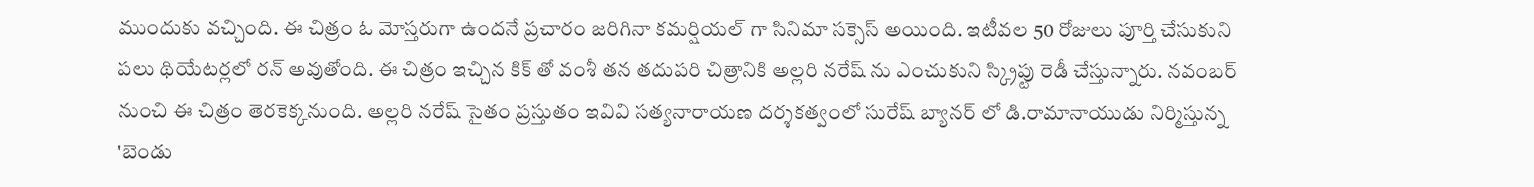ముందుకు వచ్చింది. ఈ చిత్రం ఓ మోస్తరుగా ఉందనే ప్రచారం జరిగినా కమర్షియల్ గా సినిమా సక్సెస్ అయింది. ఇటీవల 50 రోజులు పూర్తి చేసుకుని పలు థియేటర్లలో రన్ అవుతోంది. ఈ చిత్రం ఇచ్చిన కిక్ తో వంశీ తన తదుపరి చిత్రానికి అల్లరి నరేష్ ను ఎంచుకుని స్క్రిప్టు రెడీ చేస్తున్నారు. నవంబర్ నుంచి ఈ చిత్రం తెరకెక్కనుంది. అల్లరి నరేష్ సైతం ప్రస్తుతం ఇవివి సత్యనారాయణ దర్శకత్వంలో సురేష్ బ్యానర్ లో డి.రామానాయుడు నిర్మిస్తున్న 'బెండు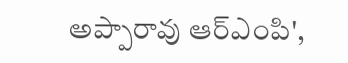అప్పారావు ఆర్ఎంపి',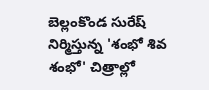బెల్లంకొండ సురేష్ నిర్మిస్తున్న 'శంభో శివ శంభో' చిత్రాల్లో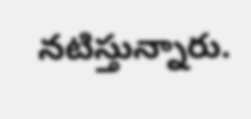నటిస్తున్నారు.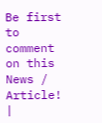Be first to comment on this News / Article!
|